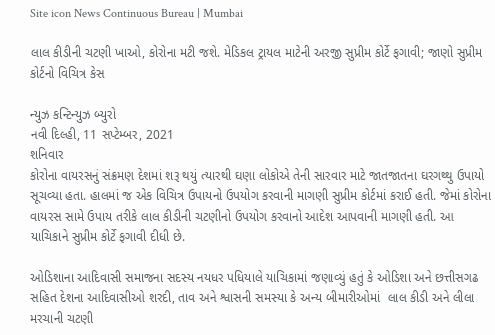Site icon News Continuous Bureau | Mumbai

લાલ કીડીની ચટણી ખાઓ, કોરોના મટી જશે. મેડિકલ ટ્રાયલ માટેની અરજી સુપ્રીમ કોર્ટે ફગાવી; જાણો સુપ્રીમ કોર્ટનો વિચિત્ર કેસ

ન્યુઝ કન્ટિન્યુઝ બ્યુરો
નવી દિલ્હી, 11 સપ્ટેમ્બર, 2021
શનિવાર
કોરોના વાયરસનું સંક્રમણ દેશમાં શરૂ થયું ત્યારથી ઘણા લોકોએ તેની સારવાર માટે જાતજાતના ઘરગથ્થુ ઉપાયો સૂચવ્યા હતા. હાલમાં જ એક વિચિત્ર ઉપાયનો ઉપયોગ કરવાની માગણી સુપ્રીમ કોર્ટમાં કરાઈ હતી. જેમાં કોરોના વાયરસ સામે ઉપાય તરીકે લાલ કીડીની ચટણીનો ઉપયોગ કરવાનો આદેશ આપવાની માગણી હતી. આ યાચિકાને સુપ્રીમ કોર્ટે ફગાવી દીધી છે.

ઓડિશાના આદિવાસી સમાજના સદસ્ય નયધર પધિયાલે યાચિકામાં જણાવ્યું હતું કે ઓડિશા અને છત્તીસગઢ સહિત દેશના આદિવાસીઓ શરદી, તાવ અને શ્વાસની સમસ્યા કે અન્ય બીમારીઓમાં  લાલ કીડી અને લીલા મરચાની ચટણી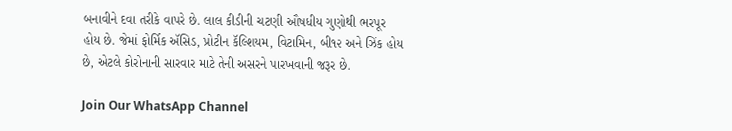બનાવીને દવા તરીકે વાપરે છે. લાલ કીડીની ચટણી ઔષધીય ગુણોથી ભરપૂર હોય છે. જેમાં ફોર્મિક ઍસિડ, પ્રોટીન કૅલ્શિયમ, વિટામિન, બી૧૨ અને ઝિંક હોય છે, એટલે કોરોનાની સારવાર માટે તેની અસરને પારખવાની જરૂર છે.

Join Our WhatsApp Channel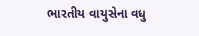ભારતીય વાયુસેના વધુ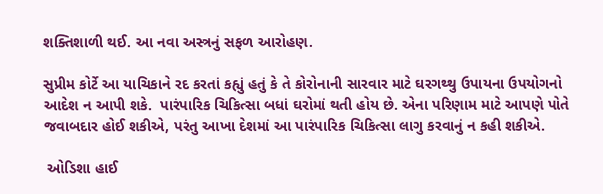શક્તિશાળી થઈ. આ નવા અસ્ત્રનું સફળ આરોહણ.

સુપ્રીમ કોર્ટે આ યાચિકાને રદ કરતાં કહ્યું હતું કે તે કોરોનાની સારવાર માટે ઘરગથ્થુ ઉપાયના ઉપયોગનો આદેશ ન આપી શકે.  પારંપારિક ચિકિત્સા બધાં ઘરોમાં થતી હોય છે. એના પરિણામ માટે આપણે પોતે જવાબદાર હોઈ શકીએ, પરંતુ આખા દેશમાં આ પારંપારિક ચિકિત્સા લાગુ કરવાનું ન કહી શકીએ.

 ઓડિશા હાઈ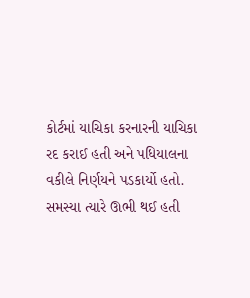કોર્ટમાં યાચિકા કરનારની યાચિકા રદ કરાઈ હતી અને પધિયાલના વકીલે નિર્ણયને પડકાર્યો હતો. સમસ્યા ત્યારે ઊભી થઈ હતી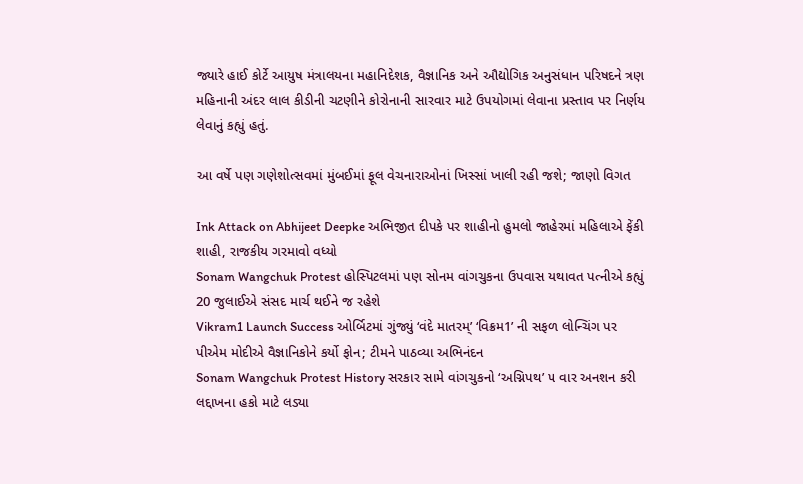જ્યારે હાઈ કોર્ટે આયુષ મંત્રાલયના મહાનિદેશક, વૈજ્ઞાનિક અને ઔદ્યોગિક અનુસંધાન પરિષદને ત્રણ મહિનાની અંદર લાલ કીડીની ચટણીને કોરોનાની સારવાર માટે ઉપયોગમાં લેવાના પ્રસ્તાવ પર નિર્ણય લેવાનું કહ્યું હતું.

આ વર્ષે પણ ગણેશોત્સવમાં મુંબઈમાં ફૂલ વેચનારાઓનાં ખિસ્સાં ખાલી રહી જશે; જાણો વિગત

Ink Attack on Abhijeet Deepke અભિજીત દીપકે પર શાહીનો હુમલો જાહેરમાં મહિલાએ ફેંકી શાહી, રાજકીય ગરમાવો વધ્યો
Sonam Wangchuk Protest હોસ્પિટલમાં પણ સોનમ વાંગચુકના ઉપવાસ યથાવત પત્નીએ કહ્યું 20 જુલાઈએ સંસદ માર્ચ થઈને જ રહેશે
Vikram1 Launch Success ઓર્બિટમાં ગુંજ્યું ‘વંદે માતરમ્’ ‘વિક્રમ1’ ની સફળ લોન્ચિંગ પર પીએમ મોદીએ વૈજ્ઞાનિકોને કર્યો ફોન; ટીમને પાઠવ્યા અભિનંદન
Sonam Wangchuk Protest History સરકાર સામે વાંગચુકનો ‘અગ્નિપથ’ ૫ વાર અનશન કરી લદ્દાખના હકો માટે લડ્યા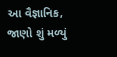આ વૈજ્ઞાનિક, જાણો શું મળ્યું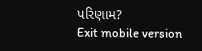પરિણામ?
Exit mobile version